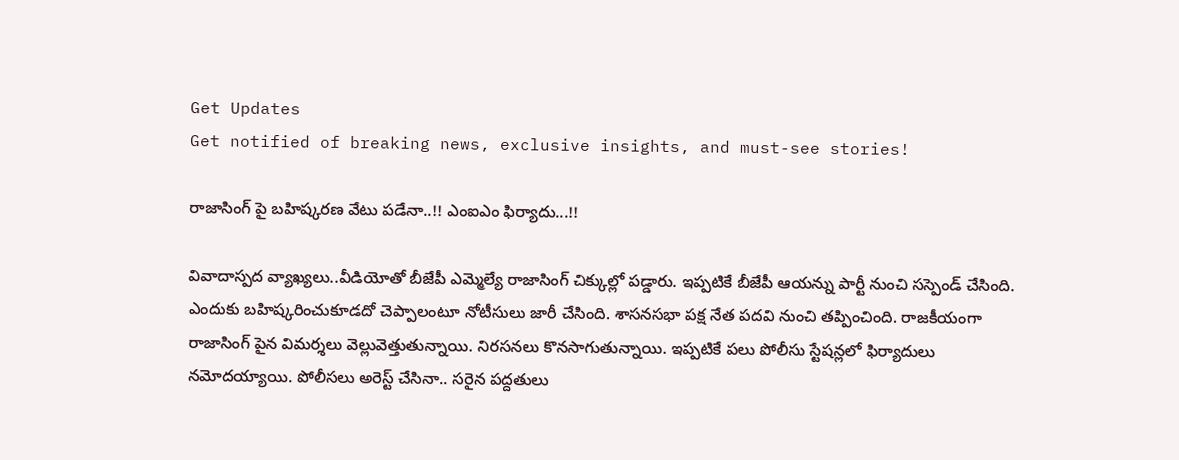Get Updates
Get notified of breaking news, exclusive insights, and must-see stories!

రాజాసింగ్ పై బహిష్కరణ వేటు పడేనా..!! ఎంఐఎం ఫిర్యాదు...!!

వివాదాస్పద వ్యాఖ్యలు..వీడియోతో బీజేపీ ఎమ్మెల్యే రాజాసింగ్ చిక్కుల్లో పడ్డారు. ఇప్పటికే బీజేపీ ఆయన్ను పార్టీ నుంచి సస్పెండ్ చేసింది. ఎందుకు బహిష్కరించుకూడదో చెప్పాలంటూ నోటీసులు జారీ చేసింది. శాసనసభా పక్ష నేత పదవి నుంచి తప్పించింది. రాజకీయంగా రాజాసింగ్ పైన విమర్శలు వెల్లువెత్తుతున్నాయి. నిరసనలు కొనసాగుతున్నాయి. ఇప్పటికే పలు పోలీసు స్టేషన్లలో ఫిర్యాదులు నమోదయ్యాయి. పోలీసలు అరెస్ట్ చేసినా.. సరైన పద్దతులు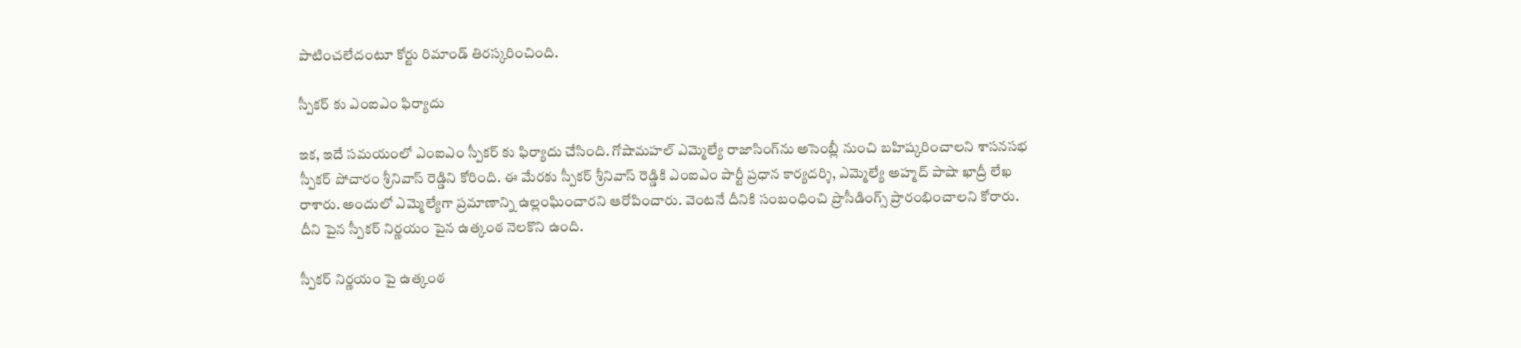పాటించలేదంటూ కోర్టు రిమాండ్ తిరస్కరించింది.

స్పీకర్ కు ఎంఐఎం ఫిర్యాదు

ఇక, ఇదే సమయంలో ఎంఐఎం స్పీకర్ కు ఫిర్యాదు చేసింది. గోషామ‌హ‌ల్ ఎమ్మెల్యే రాజాసింగ్‌ను అసెంబ్లీ నుంచి బ‌హిష్క‌రించాల‌ని శాస‌న‌స‌భ స్పీక‌ర్ పోచారం శ్రీనివాస్ రెడ్డిని కోరింది. ఈ మేర‌కు స్పీక‌ర్ శ్రీనివాస్ రెడ్డికి ఎంఐఎం పార్టీ ప్ర‌ధాన కార్య‌ద‌ర్శి, ఎమ్మెల్యే అహ్మ‌ద్ పాషా ఖాద్రీ లేఖ రాశారు. అందులో ఎమ్మెల్యేగా ప్రమాణాన్ని ఉల్లంఘించారని ఆరోపించారు. వెంటనే దీనికి సంబంధించి ప్రొసీడింగ్స్ ప్రారంభించాలని కోరారు. దీని పైన స్పీకర్ నిర్ణయం పైన ఉత్కంఠ నెలకొని ఉంది.

స్పీకర్ నిర్ణయం పై ఉత్కంఠ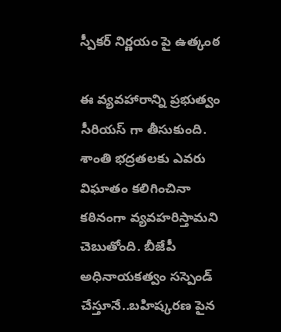స్పీకర్ నిర్ణయం పై ఉత్కంఠ

ఈ వ్యవహారాన్ని ప్రభుత్వం సీరియస్ గా తీసుకుంది. శాంతి భద్రతలకు ఎవరు విఘాతం కలిగించినా కఠినంగా వ్యవహరిస్తామని చెబుతోంది. బీజేపీ అధినాయకత్వం సస్పెండ్ చేస్తూనే..బహిష్కరణ పైన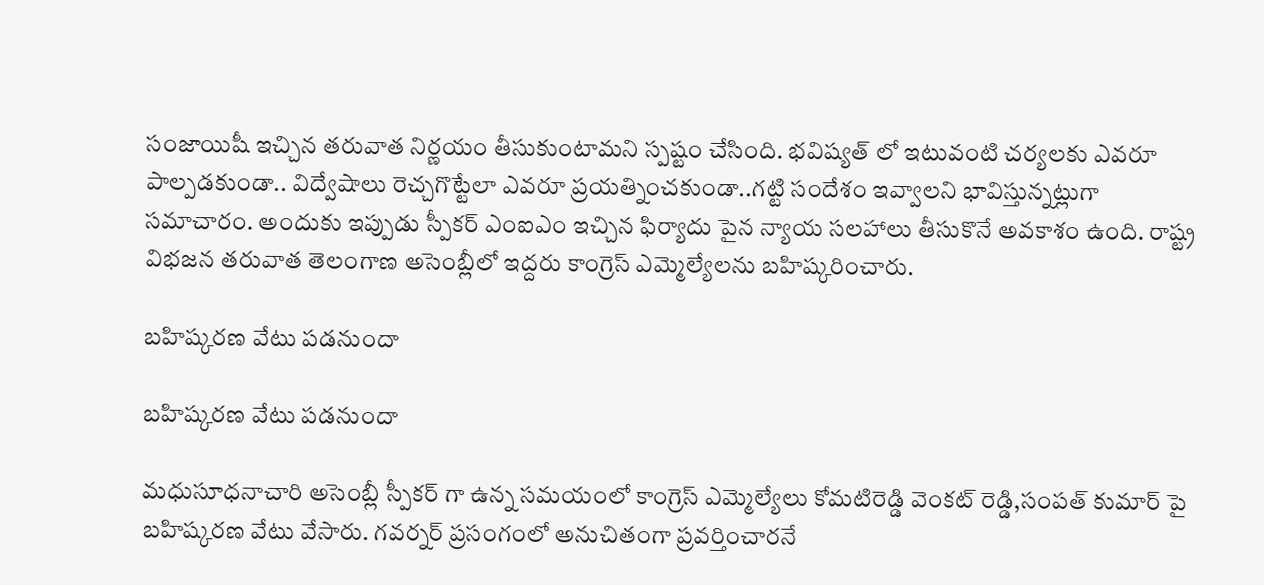సంజాయిషీ ఇచ్చిన తరువాత నిర్ణయం తీసుకుంటామని స్పష్టం చేసింది. భవిష్యత్ లో ఇటువంటి చర్యలకు ఎవరూ పాల్పడకుండా.. విద్వేషాలు రెచ్చగొట్టేలా ఎవరూ ప్రయత్నించకుండా..గట్టి సందేశం ఇవ్వాలని భావిస్తున్నట్లుగా సమాచారం. అందుకు ఇప్పుడు స్పీకర్ ఎంఐఎం ఇచ్చిన ఫిర్యాదు పైన న్యాయ సలహాలు తీసుకొనే అవకాశం ఉంది. రాష్ట్ర విభజన తరువాత తెలంగాణ అసెంబ్లీలో ఇద్దరు కాంగ్రెస్ ఎమ్మెల్యేలను బహిష్కరించారు.

బహిష్కరణ వేటు పడనుందా

బహిష్కరణ వేటు పడనుందా

మధుసూధనాచారి అసెంబ్లీ స్పీకర్ గా ఉన్న సమయంలో కాంగ్రెస్ ఎమ్మెల్యేలు కోమటిరెడ్డి వెంకట్ రెడ్డి,సంపత్ కుమార్ పై బహిష్కరణ వేటు వేసారు. గవర్నర్ ప్రసంగంలో అనుచితంగా ప్రవర్తించారనే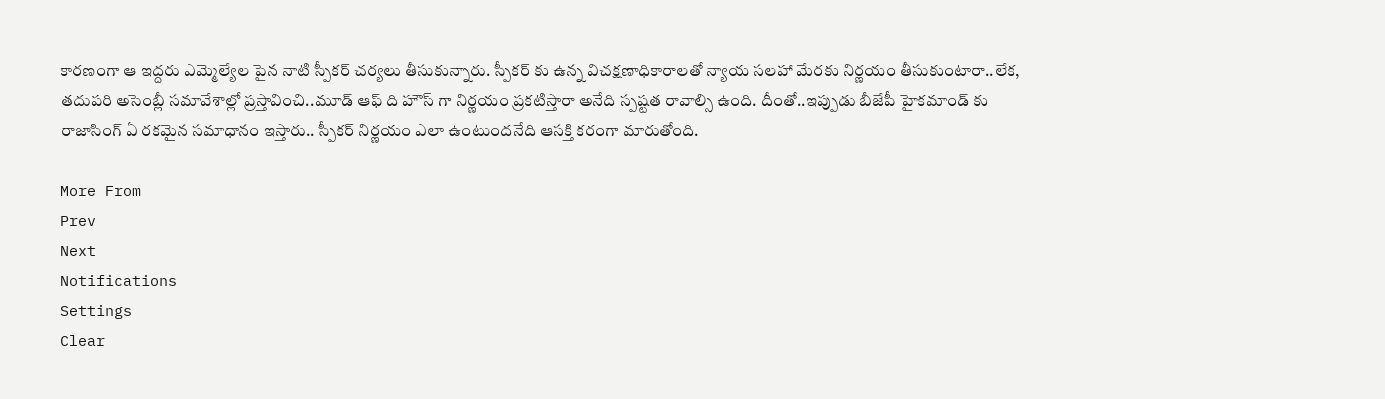కారణంగా ఆ ఇద్దరు ఎమ్మెల్యేల పైన నాటి స్పీకర్ చర్యలు తీసుకున్నారు. స్పీకర్ కు ఉన్న విచక్షణాధికారాలతో న్యాయ సలహా మేరకు నిర్ణయం తీసుకుంటారా..లేక, తదుపరి అసెంబ్లీ సమావేశాల్లో ప్రస్తావించి..మూడ్ ఆఫ్ ది హౌస్ గా నిర్ణయం ప్రకటిస్తారా అనేది స్పష్టత రావాల్సి ఉంది. దీంతో..ఇప్పుడు బీజేపీ హైకమాండ్ కు రాజాసింగ్ ఏ రకమైన సమాధానం ఇస్తారు.. స్పీకర్ నిర్ణయం ఎలా ఉంటుందనేది ఆసక్తి కరంగా మారుతోంది.

More From
Prev
Next
Notifications
Settings
Clear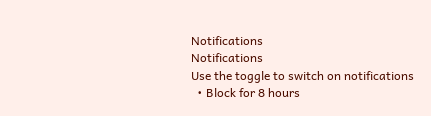Notifications
Notifications
Use the toggle to switch on notifications
  • Block for 8 hours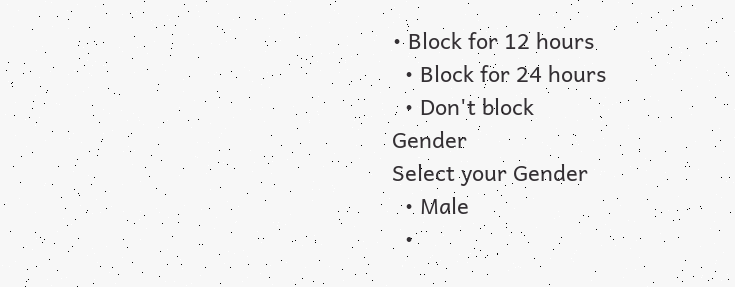• Block for 12 hours
  • Block for 24 hours
  • Don't block
Gender
Select your Gender
  • Male
  •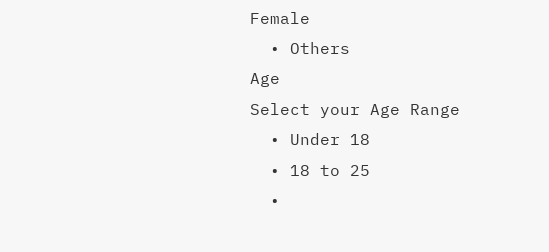Female
  • Others
Age
Select your Age Range
  • Under 18
  • 18 to 25
  •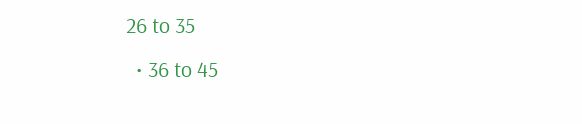26 to 35
  • 36 to 45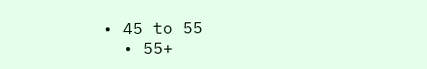• 45 to 55
  • 55+